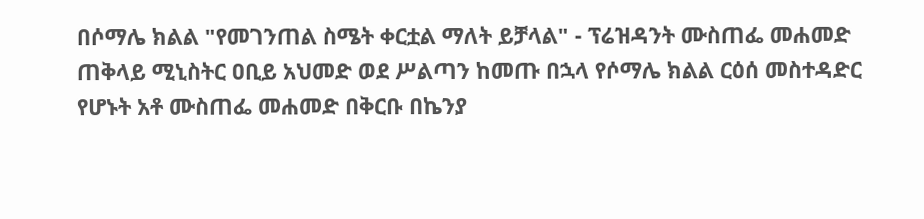በሶማሌ ክልል "የመገንጠል ስሜት ቀርቷል ማለት ይቻላል" - ፕሬዝዳንት ሙስጠፌ መሐመድ
ጠቅላይ ሚኒስትር ዐቢይ አህመድ ወደ ሥልጣን ከመጡ በኋላ የሶማሌ ክልል ርዕሰ መስተዳድር የሆኑት አቶ ሙስጠፌ መሐመድ በቅርቡ በኬንያ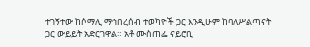ተገኝተው ከሶማሊ ማኅበረሰብ ተወካዮች ጋር እንዲሁም ከባለሥልጣናት ጋር ውይይት አድርገዋል። አቶ ሙስጠፌ ናይሮቢ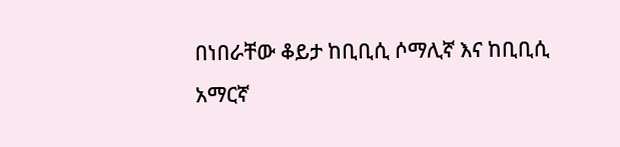በነበራቸው ቆይታ ከቢቢሲ ሶማሊኛ እና ከቢቢሲ አማርኛ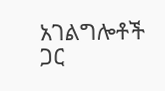አገልግሎቶች ጋር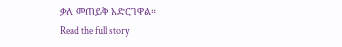ቃለ መጠይቅ አድርገዋል።
Read the full story